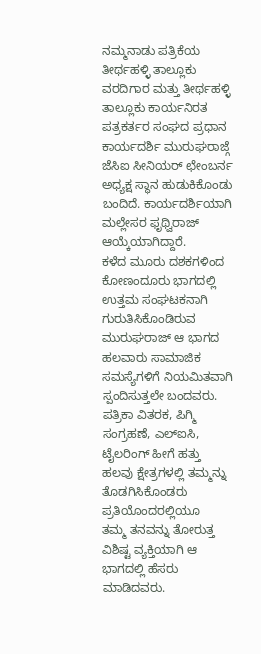ನಮ್ಮನಾಡು ಪತ್ರಿಕೆಯ ತೀರ್ಥಹಳ್ಳಿ ತಾಲ್ಲೂಕು ವರದಿಗಾರ ಮತ್ತು ತೀರ್ಥಹಳ್ಳಿ ತಾಲ್ಲೂಕು ಕಾರ್ಯನಿರತ ಪತ್ರಕರ್ತರ ಸಂಘದ ಪ್ರಧಾನ ಕಾರ್ಯದರ್ಶಿ ಮುರುಘರಾಜ್ಗೆ ಜೆಸಿಐ ಸೀನಿಯರ್ ಛೇಂಬರ್ನ ಅಧ್ಯಕ್ಷ ಸ್ಥಾನ ಹುಡುಕಿಕೊಂಡು ಬಂದಿದೆ. ಕಾರ್ಯದರ್ಶಿಯಾಗಿ ಮಲ್ಲೇಸರ ಫೃಥ್ವಿರಾಜ್ ಆಯ್ಕೆಯಾಗಿದ್ದಾರೆ.
ಕಳೆದ ಮೂರು ದಶಕಗಳಿಂದ
ಕೋಣಂದೂರು ಭಾಗದಲ್ಲಿ ಉತ್ತಮ ಸಂಘಟಕನಾಗಿ ಗುರುತಿಸಿಕೊಂಡಿರುವ ಮುರುಘರಾಜ್ ಆ ಭಾಗದ ಹಲವಾರು ಸಾಮಾಜಿಕ
ಸಮಸ್ಯೆಗಳಿಗೆ ನಿಯಮಿತವಾಗಿ ಸ್ಪಂದಿಸುತ್ತಲೇ ಬಂದವರು. ಪತ್ರಿಕಾ ವಿತರಕ, ಪಿಗ್ಮಿ ಸಂಗ್ರಹಣೆ, ಎಲ್ಐಸಿ,
ಟೈಲರಿಂಗ್ ಹೀಗೆ ಹತ್ತು ಹಲವು ಕ್ಷೇತ್ರಗಳಲ್ಲಿ ತಮ್ಮನ್ನು ತೊಡಗಿಸಿಕೊಂಡರು ಪ್ರತಿಯೊಂದರಲ್ಲಿಯೂ
ತಮ್ಮ ತನವನ್ನು ತೋರುತ್ತ ವಿಶಿಷ್ಟ ವ್ಯಕ್ತಿಯಾಗಿ ಆ ಭಾಗದಲ್ಲಿ ಹೆಸರು ಮಾಡಿದವರು.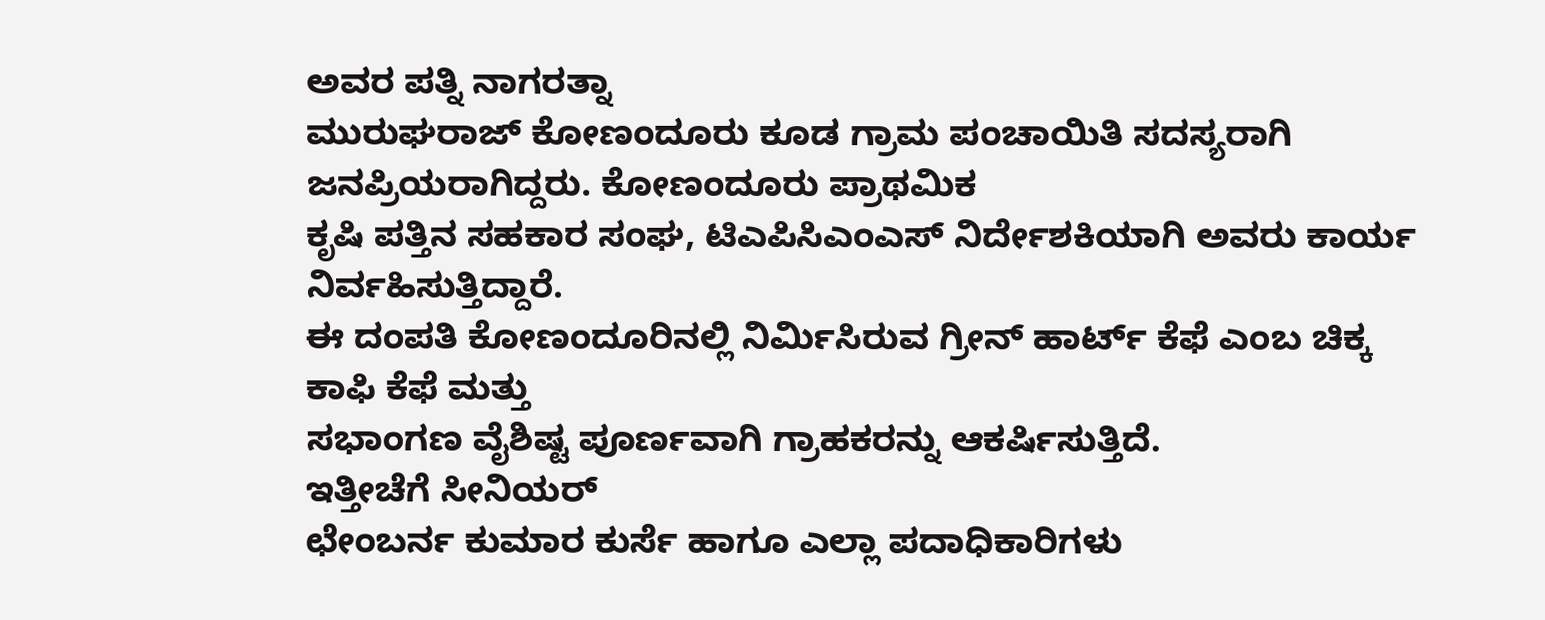ಅವರ ಪತ್ನಿ ನಾಗರತ್ನಾ
ಮುರುಘರಾಜ್ ಕೋಣಂದೂರು ಕೂಡ ಗ್ರಾಮ ಪಂಚಾಯಿತಿ ಸದಸ್ಯರಾಗಿ ಜನಪ್ರಿಯರಾಗಿದ್ದರು. ಕೋಣಂದೂರು ಪ್ರಾಥಮಿಕ
ಕೃಷಿ ಪತ್ತಿನ ಸಹಕಾರ ಸಂಘ, ಟಿಎಪಿಸಿಎಂಎಸ್ ನಿರ್ದೇಶಕಿಯಾಗಿ ಅವರು ಕಾರ್ಯ ನಿರ್ವಹಿಸುತ್ತಿದ್ದಾರೆ.
ಈ ದಂಪತಿ ಕೋಣಂದೂರಿನಲ್ಲಿ ನಿರ್ಮಿಸಿರುವ ಗ್ರೀನ್ ಹಾರ್ಟ್ ಕೆಫೆ ಎಂಬ ಚಿಕ್ಕ ಕಾಫಿ ಕೆಫೆ ಮತ್ತು
ಸಭಾಂಗಣ ವೈಶಿಷ್ಟ ಪೂರ್ಣವಾಗಿ ಗ್ರಾಹಕರನ್ನು ಆಕರ್ಷಿಸುತ್ತಿದೆ.
ಇತ್ತೀಚೆಗೆ ಸೀನಿಯರ್
ಛೇಂಬರ್ನ ಕುಮಾರ ಕುರ್ಸೆ ಹಾಗೂ ಎಲ್ಲಾ ಪದಾಧಿಕಾರಿಗಳು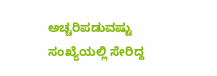ಅಚ್ಚರಿಪಡುವಷ್ಟು ಸಂಖ್ಯೆಯಲ್ಲಿ ಸೇರಿದ್ದ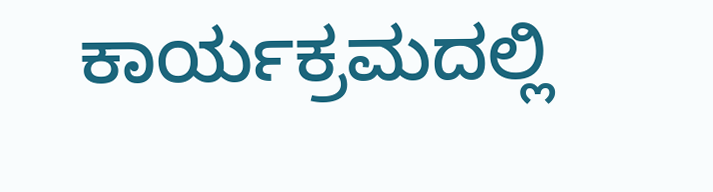ಕಾರ್ಯಕ್ರಮದಲ್ಲಿ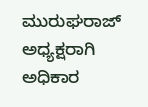ಮುರುಘರಾಜ್ ಅಧ್ಯಕ್ಷರಾಗಿ ಅಧಿಕಾರ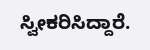ಸ್ವೀಕರಿಸಿದ್ದಾರೆ.